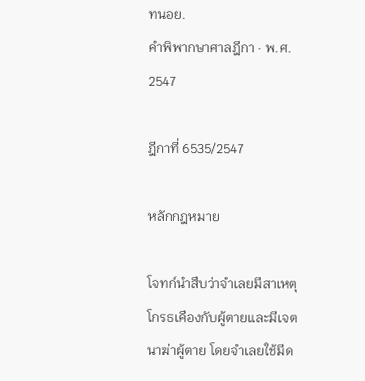ทนอย.
คำพิพากษาศาลฎีกา · พ.ศ. 2547

ฎีกาที่ 6535/2547

หลักกฎหมาย

โจทก์นำสืบว่าจำเลยมีสาเหตุโกรธเคืองกับผู้ตายและมีเจตนาฆ่าผู้ตาย โดยจำเลยใช้มีด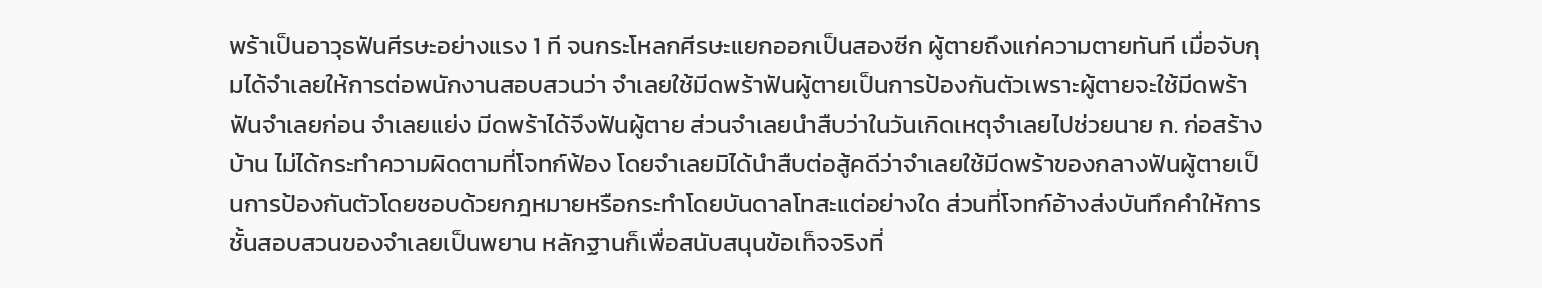พร้าเป็นอาวุธฟันศีรษะอย่างแรง 1 ที จนกระโหลกศีรษะแยกออกเป็นสองซีก ผู้ตายถึงแก่ความตายทันที เมื่อจับกุมได้จำเลยให้การต่อพนักงานสอบสวนว่า จำเลยใช้มีดพร้าฟันผู้ตายเป็นการป้องกันตัวเพราะผู้ตายจะใช้มีดพร้าฟันจำเลยก่อน จำเลยแย่ง มีดพร้าได้จึงฟันผู้ตาย ส่วนจำเลยนำสืบว่าในวันเกิดเหตุจำเลยไปช่วยนาย ก. ก่อสร้างบ้าน ไม่ได้กระทำความผิดตามที่โจทก์ฟ้อง โดยจำเลยมิได้นำสืบต่อสู้คดีว่าจำเลยใช้มีดพร้าของกลางฟันผู้ตายเป็นการป้องกันตัวโดยชอบด้วยกฎหมายหรือกระทำโดยบันดาลโทสะแต่อย่างใด ส่วนที่โจทก์อ้างส่งบันทึกคำให้การชั้นสอบสวนของจำเลยเป็นพยาน หลักฐานก็เพื่อสนับสนุนข้อเท็จจริงที่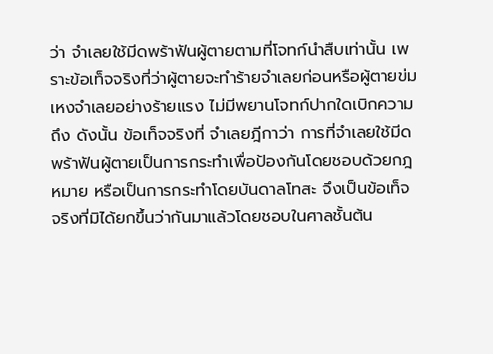ว่า จำเลยใช้มีดพร้าฟันผู้ตายตามที่โจทก์นำสืบเท่านั้น เพราะข้อเท็จจริงที่ว่าผู้ตายจะทำร้ายจำเลยก่อนหรือผู้ตายข่มเหงจำเลยอย่างร้ายแรง ไม่มีพยานโจทก์ปากใดเบิกความถึง ดังนั้น ข้อเท็จจริงที่ จำเลยฎีกาว่า การที่จำเลยใช้มีดพร้าฟันผู้ตายเป็นการกระทำเพื่อป้องกันโดยชอบด้วยกฎหมาย หรือเป็นการกระทำโดยบันดาลโทสะ จึงเป็นข้อเท็จจริงที่มิได้ยกขึ้นว่ากันมาแล้วโดยชอบในศาลชั้นต้น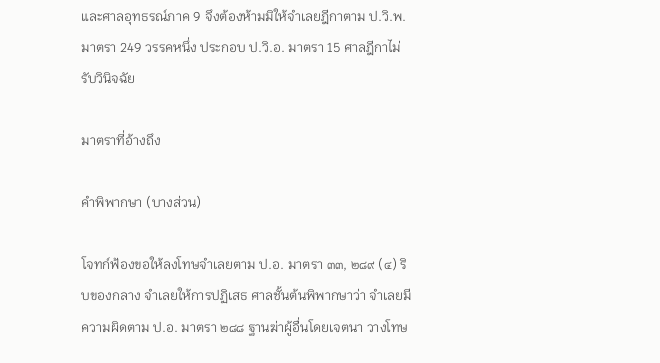และศาลอุทธรณ์ภาค 9 จึงต้องห้ามมิให้จำเลยฎีกาตาม ป.วิ.พ. มาตรา 249 วรรคหนึ่ง ประกอบ ป.วิ.อ. มาตรา 15 ศาลฎีกาไม่รับวินิจฉัย

มาตราที่อ้างถึง

คำพิพากษา (บางส่วน)

โจทก์ฟ้องขอให้ลงโทษจำเลยตาม ป.อ. มาตรา ๓๓, ๒๘๙ (๔) ริบของกลาง จำเลยให้การปฏิเสธ ศาลชั้นต้นพิพากษาว่า จำเลยมีความผิดตาม ป.อ. มาตรา ๒๘๘ ฐานฆ่าผู้อื่นโดยเจตนา วางโทษ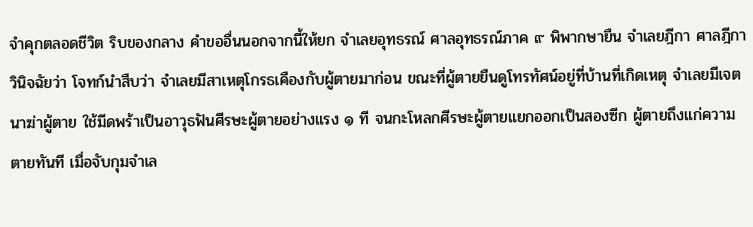จำคุกตลอดชีวิต ริบของกลาง คำขออื่นนอกจากนี้ให้ยก จำเลยอุทธรณ์ ศาลอุทธรณ์ภาค ๙ พิพากษายืน จำเลยฎีกา ศาลฎีกาวินิจฉัยว่า โจทก์นำสืบว่า จำเลยมีสาเหตุโกรธเคืองกับผู้ตายมาก่อน ขณะที่ผู้ตายยืนดูโทรทัศน์อยู่ที่บ้านที่เกิดเหตุ จำเลยมีเจตนาฆ่าผู้ตาย ใช้มีดพร้าเป็นอาวุธฟันศีรษะผู้ตายอย่างแรง ๑ ที จนกะโหลกศีรษะผู้ตายแยกออกเป็นสองซีก ผู้ตายถึงแก่ความตายทันที เมื่อจับกุมจำเล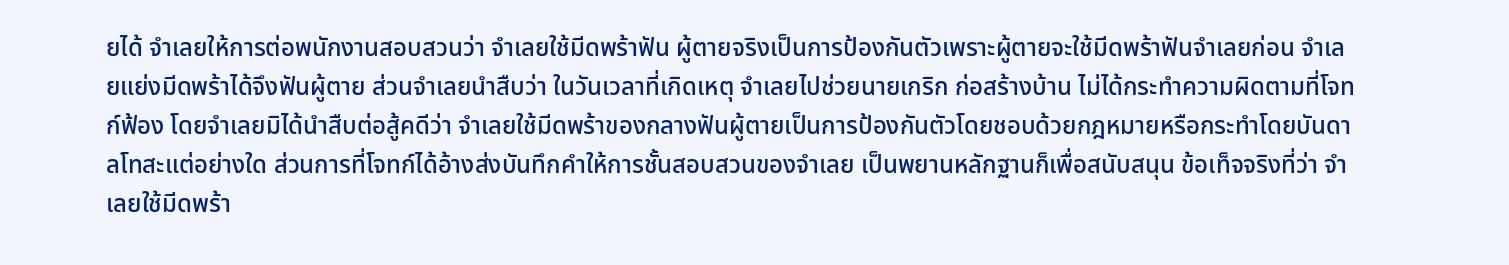ยได้ จำเลยให้การต่อพนักงานสอบสวนว่า จำเลยใช้มีดพร้าฟัน ผู้ตายจริงเป็นการป้องกันตัวเพราะผู้ตายจะใช้มีดพร้าฟันจำเลยก่อน จำเลยแย่งมีดพร้าได้จึงฟันผู้ตาย ส่วนจำเลยนำสืบว่า ในวันเวลาที่เกิดเหตุ จำเลยไปช่วยนายเกริก ก่อสร้างบ้าน ไม่ได้กระทำความผิดตามที่โจทก์ฟ้อง โดยจำเลยมิได้นำสืบต่อสู้คดีว่า จำเลยใช้มีดพร้าของกลางฟันผู้ตายเป็นการป้องกันตัวโดยชอบด้วยกฎหมายหรือกระทำโดยบันดาลโทสะแต่อย่างใด ส่วนการที่โจทก์ได้อ้างส่งบันทึกคำให้การชั้นสอบสวนของจำเลย เป็นพยานหลักฐานก็เพื่อสนับสนุน ข้อเท็จจริงที่ว่า จำเลยใช้มีดพร้า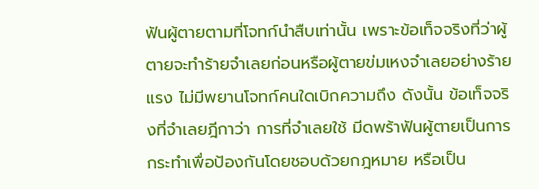ฟันผู้ตายตามที่โจทก์นำสืบเท่านั้น เพราะข้อเท็จจริงที่ว่าผู้ตายจะทำร้ายจำเลยก่อนหรือผู้ตายข่มเหงจำเลยอย่างร้ายแรง ไม่มีพยานโจทก์คนใดเบิกความถึง ดังนั้น ข้อเท็จจริงที่จำเลยฎีกาว่า การที่จำเลยใช้ มีดพร้าฟันผู้ตายเป็นการกระทำเพื่อป้องกันโดยชอบด้วยกฎหมาย หรือเป็น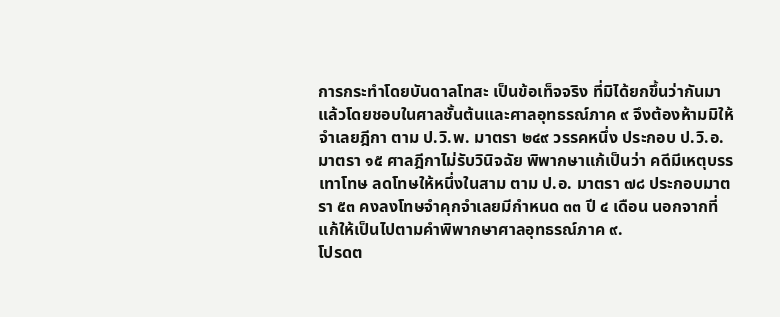การกระทำโดยบันดาลโทสะ เป็นข้อเท็จจริง ที่มิได้ยกขึ้นว่ากันมาแล้วโดยชอบในศาลชั้นต้นและศาลอุทธรณ์ภาค ๙ จึงต้องห้ามมิให้จำเลยฎีกา ตาม ป.วิ.พ. มาตรา ๒๔๙ วรรคหนึ่ง ประกอบ ป.วิ.อ. มาตรา ๑๕ ศาลฎีกาไม่รับวินิจฉัย พิพากษาแก้เป็นว่า คดีมีเหตุบรรเทาโทษ ลดโทษให้หนึ่งในสาม ตาม ป.อ. มาตรา ๗๘ ประกอบมาตรา ๕๓ คงลงโทษจำคุกจำเลยมีกำหนด ๓๓ ปี ๔ เดือน นอกจากที่แก้ให้เป็นไปตามคำพิพากษาศาลอุทธรณ์ภาค ๙.
โปรดต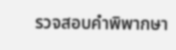รวจสอบคำพิพากษา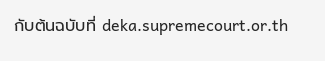กับต้นฉบับที่ deka.supremecourt.or.th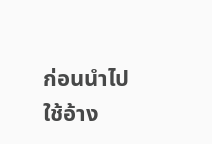ก่อนนำไปใช้อ้าง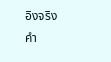อิงจริง
คำ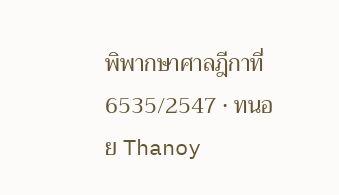พิพากษาศาลฎีกาที่ 6535/2547 · ทนอย Thanoy